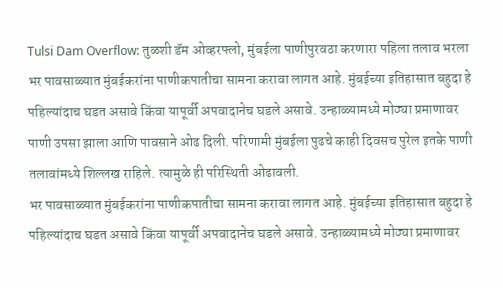Tulsi Dam Overflow: तुळशी डॅम ओव्हरफ्लो, मुंबईला पाणीपुरवठा करणारा पहिला तलाव भरला
भर पावसाळ्यात मुंबईकरांना पाणीकपातीचा सामना करावा लागत आहे. मुंबईच्या इतिहासात बहुदा हे पहिल्यांदाच घडत असावे किंवा यापूर्वी अपवादानेच घडले असावे. उन्हाळ्यामध्ये मोठ्या प्रमाणावर पाणी उपसा झाला आणि पावसाने ओढ दिली. परिणामी मुंबईला पुढचे काही दिवसच पुरेल इतके पाणी तलावांमध्ये शिल्लख राहिले. त्यामुळे ही परिस्थिती ओढावली.
भर पावसाळ्यात मुंबईकरांना पाणीकपातीचा सामना करावा लागत आहे. मुंबईच्या इतिहासात बहुदा हे पहिल्यांदाच घडत असावे किंवा यापूर्वी अपवादानेच घडले असावे. उन्हाळ्यामध्ये मोठ्या प्रमाणावर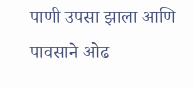पाणी उपसा झाला आणि पावसाने ओढ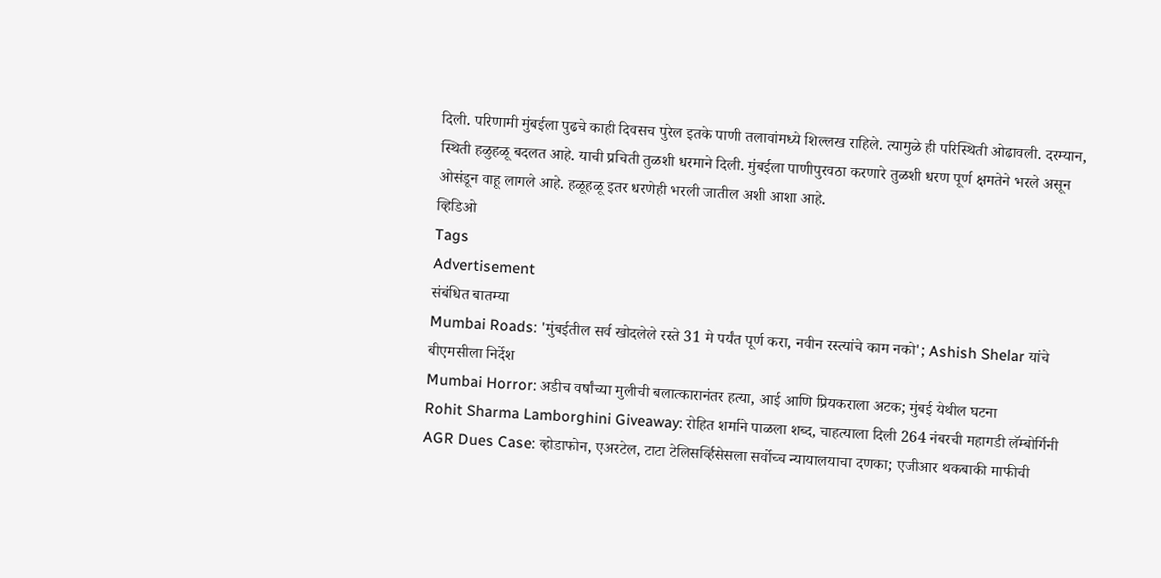दिली. परिणामी मुंबईला पुढचे काही दिवसच पुरेल इतके पाणी तलावांमध्ये शिल्लख राहिले. त्यामुळे ही परिस्थिती ओढावली. दरम्यान, स्थिती हळुहळू बदलत आहे. याची प्रचिती तुळशी धरमाने दिली. मुंबईला पाणीपुरवठा करणारे तुळशी धरण पूर्ण क्षमतेने भरले असून ओसंडून वाहू लागले आहे. हळूहळू इतर धरणेही भरली जातील अशी आशा आहे.
व्हिडिओ
Tags
Advertisement
संबंधित बातम्या
Mumbai Roads: 'मुंबईतील सर्व खोदलेले रस्ते 31 मे पर्यंत पूर्ण करा, नवीन रस्त्यांचे काम नको'; Ashish Shelar यांचे बीएमसीला निर्देश
Mumbai Horror: अडीच वर्षांच्या मुलीची बलात्कारानंतर हत्या, आई आणि प्रियकराला अटक; मुंबई येथील घटना
Rohit Sharma Lamborghini Giveaway: रोहित शर्माने पाळला शब्द, चाहत्याला दिली 264 नंबरची महागडी लॅम्बोर्गिनी
AGR Dues Case: व्होडाफोन, एअरटेल, टाटा टेलिसर्व्हिसेसला सर्वोच्च न्यायालयाचा दणका; एजीआर थकबाकी माफीची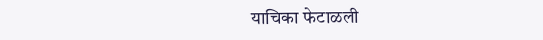याचिका फेटाळली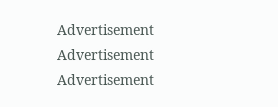Advertisement
Advertisement
Advertisement